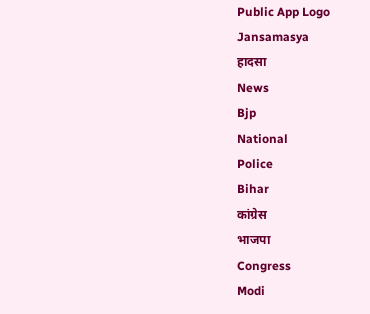Public App Logo
Jansamasya
हादसा
News
Bjp
National
Police
Bihar
कांग्रेस
भाजपा
Congress
Modi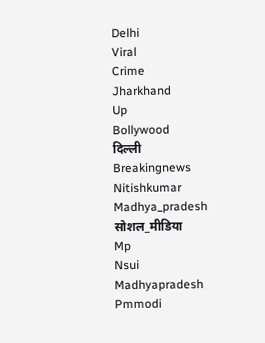Delhi
Viral
Crime
Jharkhand
Up
Bollywood
दिल्ली
Breakingnews
Nitishkumar
Madhya_pradesh
सोशल_मीडिया
Mp
Nsui
Madhyapradesh
Pmmodi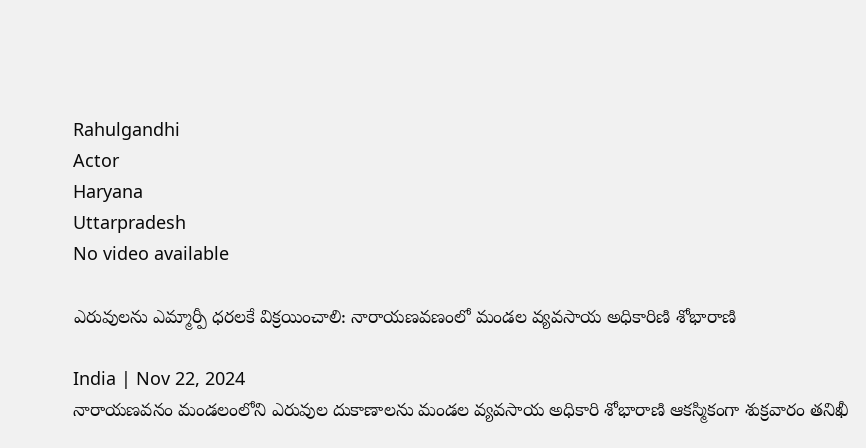Rahulgandhi
Actor
Haryana
Uttarpradesh
No video available

ఎరువులను ఎమ్మార్పీ ధరలకే విక్రయించాలి: నారాయణవణంలో మండల వ్యవసాయ అధికారిణి శోభారాణి

India | Nov 22, 2024
నారాయణవనం మండలంలోని ఎరువుల దుకాణాలను మండల వ్యవసాయ అధికారి శోభారాణి ఆకస్మికంగా శుక్రవారం తనిఖీ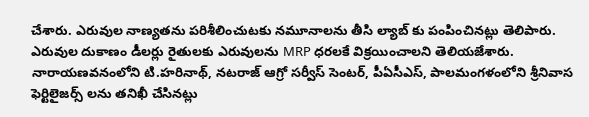చేశారు. ఎరువుల నాణ్యతను పరిశీలించుటకు నమూనాలను తీసి ల్యాబ్ కు పంపించినట్లు తెలిపారు. ఎరువుల దుకాణం డీలర్లు రైతులకు ఎరువులను MRP ధరలకే విక్రయించాలని తెలియజేశారు. నారాయణవనంలోని టి.హరినాథ్, నటరాజ్ ఆగ్రో సర్వీస్ సెంటర్, పీఏసీఎస్, పాలమంగళంలోని శ్రీనివాస ఫెర్టిలైజర్స్ లను తనిఖీ చేసినట్లు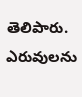తెలిపారు.
ఎరువులను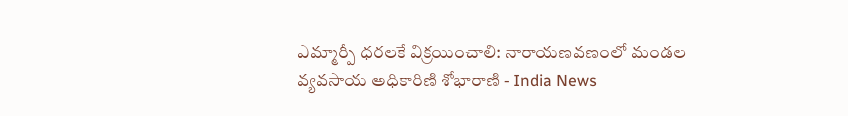ఎమ్మార్పీ ధరలకే విక్రయించాలి: నారాయణవణంలో మండల వ్యవసాయ అధికారిణి శోభారాణి - India News